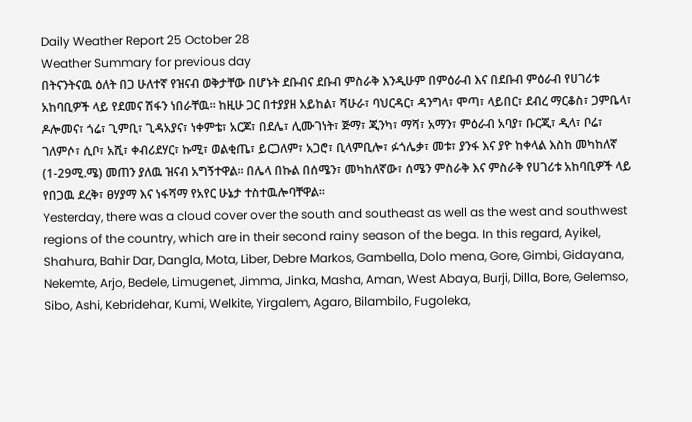Daily Weather Report 25 October 28
Weather Summary for previous day
በትናንትናዉ ዕለት በጋ ሁለተኛ የዝናብ ወቅታቸው በሆኑት ደቡብና ደቡብ ምስራቅ እንዲሁም በምዕራብ እና በደቡብ ምዕራብ የሀገሪቱ አከባቢዎች ላይ የደመና ሽፋን ነበራቸዉ፡፡ ከዚሁ ጋር በተያያዘ አይከል፣ ሻሁራ፣ ባህርዳር፣ ዳንግላ፣ ሞጣ፣ ላይበር፣ ደብረ ማርቆስ፣ ጋምቤላ፣ ዶሎመና፣ ጎሬ፣ ጊምቢ፣ ጊዳአያና፣ ነቀምቴ፣ አርጆ፣ በደሌ፣ ሊሙገነት፣ ጅማ፣ ጂንካ፣ ማሻ፣ አማን፣ ምዕራብ አባያ፣ ቡርጂ፣ ዲላ፣ ቦሬ፣ ገለምሶ፣ ሲቦ፣ አሺ፣ ቀብሪደሃር፣ ኩሚ፣ ወልቂጤ፣ ይርጋለም፣ አጋሮ፣ ቢላምቢሎ፣ ፉጎሌቃ፣ መቱ፣ ያንፋ እና ያዮ ከቀላል እስከ መካከለኛ (1-29ሚ.ሜ) መጠን ያለዉ ዝናብ አግኝተዋል፡፡ በሌላ በኩል በሰሜን፣ መካከለኛው፣ ሰሜን ምስራቅ እና ምስራቅ የሀገሪቱ አከባቢዎች ላይ የበጋዉ ደረቅ፣ ፀሃያማ እና ነፋሻማ የአየር ሁኔታ ተስተዉሎባቸዋል፡፡
Yesterday, there was a cloud cover over the south and southeast as well as the west and southwest regions of the country, which are in their second rainy season of the bega. In this regard, Ayikel, Shahura, Bahir Dar, Dangla, Mota, Liber, Debre Markos, Gambella, Dolo mena, Gore, Gimbi, Gidayana, Nekemte, Arjo, Bedele, Limugenet, Jimma, Jinka, Masha, Aman, West Abaya, Burji, Dilla, Bore, Gelemso, Sibo, Ashi, Kebridehar, Kumi, Welkite, Yirgalem, Agaro, Bilambilo, Fugoleka,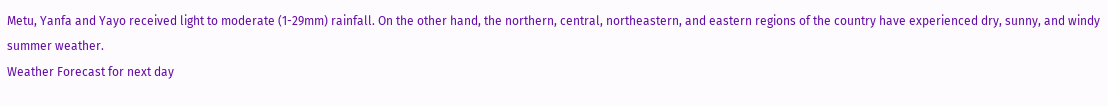Metu, Yanfa and Yayo received light to moderate (1-29mm) rainfall. On the other hand, the northern, central, northeastern, and eastern regions of the country have experienced dry, sunny, and windy summer weather.
Weather Forecast for next day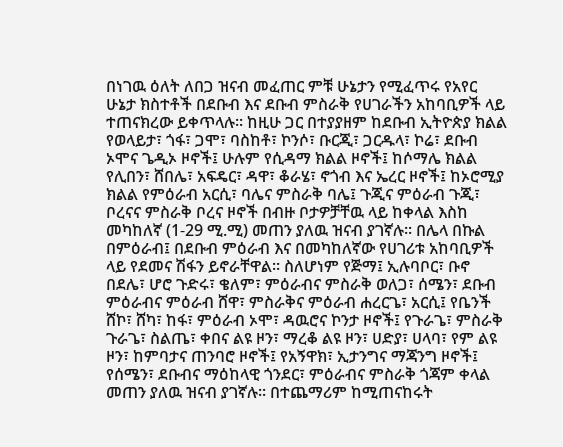በነገዉ ዕለት ለበጋ ዝናብ መፈጠር ምቹ ሁኔታን የሚፈጥሩ የአየር ሁኔታ ክስተቶች በደቡብ እና ደቡብ ምስራቅ የሀገራችን አከባቢዎች ላይ ተጠናክረው ይቀጥላሉ፡፡ ከዚሁ ጋር በተያያዘም ከደቡብ ኢትዮጵያ ክልል የወላይታ፣ ጎፋ፣ ጋሞ፣ ባስከቶ፣ ኮንሶ፣ ቡርጂ፣ ጋርዱላ፣ ኮሬ፣ ደቡብ ኦሞና ጌዲኦ ዞኖች፤ ሁሉም የሲዳማ ክልል ዞኖች፤ ከሶማሌ ክልል የሊበን፣ ሸበሌ፣ አፍዴር፣ ዳዋ፣ ቆራሄ፣ ኖጎብ እና ኤረር ዞኖች፤ ከኦሮሚያ ክልል የምዕራብ አርሲ፣ ባሌና ምስራቅ ባሌ፤ ጉጂና ምዕራብ ጉጂ፣ ቦረናና ምስራቅ ቦረና ዞኖች በብዙ ቦታዎቻቸዉ ላይ ከቀላል እስከ መካከለኛ (1-29 ሚ.ሚ) መጠን ያለዉ ዝናብ ያገኛሉ፡፡ በሌላ በኩል በምዕራብ፤ በደቡብ ምዕራብ እና በመካከለኛው የሀገሪቱ አከባቢዎች ላይ የደመና ሽፋን ይኖራቸዋል፡፡ ስለሆነም የጅማ፤ ኢሉባቦር፣ ቡኖ በደሌ፣ ሆሮ ጉድሩ፣ ቄለም፣ ምዕራብና ምስራቅ ወለጋ፣ ሰሜን፣ ደቡብ ምዕራብና ምዕራብ ሸዋ፣ ምስራቅና ምዕራብ ሐረርጌ፣ አርሲ፤ የቤንች ሸኮ፣ ሸካ፣ ከፋ፣ ምዕራብ ኦሞ፣ ዳዉሮና ኮንታ ዞኖች፤ የጉራጌ፣ ምስራቅ ጉራጌ፣ ስልጤ፣ ቀበና ልዩ ዞን፣ ማረቆ ልዩ ዞን፣ ሀድያ፣ ሀላባ፣ የም ልዩ ዞን፣ ከምባታና ጠንባሮ ዞኖች፤ የአኝዋክ፣ ኢታንግና ማጃንግ ዞኖች፤ የሰሜን፣ ደቡብና ማዕከላዊ ጎንደር፣ ምዕራብና ምስራቅ ጎጃም ቀላል መጠን ያለዉ ዝናብ ያገኛሉ፡፡ በተጨማሪም ከሚጠናከሩት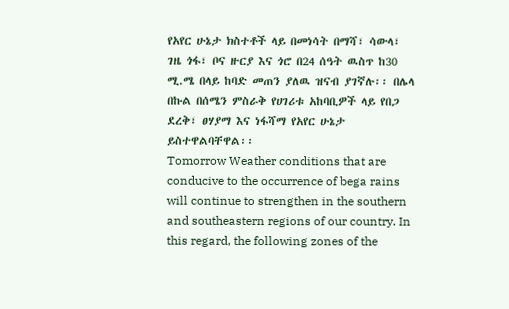የአየር ሁኔታ ክስተቶች ላይ በመነሳት በማሻ፣ ሳውላ፣ ገዜ ጎፋ፣ ቦና ዙርያ እና ጎሮ በ24 ሰዓት ዉስጥ ከ30 ሚ.ሜ በላይ ከባድ መጠን ያለዉ ዝናብ ያገኛሉ፡፡ በሌላ በኩል በሰሜን ምስራቅ የሀገሪቱ አከባቢዎች ላይ የበጋ ደረቅ፣ ፀሃያማ እና ነፋሻማ የአየር ሁኔታ ይስተዋልባቸዋል፡፡
Tomorrow Weather conditions that are conducive to the occurrence of bega rains will continue to strengthen in the southern and southeastern regions of our country. In this regard, the following zones of the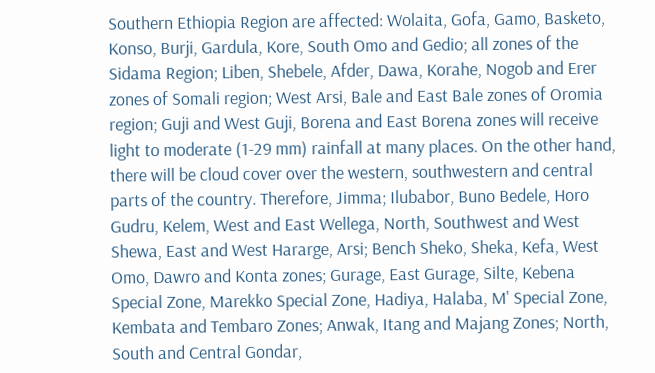Southern Ethiopia Region are affected: Wolaita, Gofa, Gamo, Basketo, Konso, Burji, Gardula, Kore, South Omo and Gedio; all zones of the Sidama Region; Liben, Shebele, Afder, Dawa, Korahe, Nogob and Erer zones of Somali region; West Arsi, Bale and East Bale zones of Oromia region; Guji and West Guji, Borena and East Borena zones will receive light to moderate (1-29 mm) rainfall at many places. On the other hand, there will be cloud cover over the western, southwestern and central parts of the country. Therefore, Jimma; Ilubabor, Buno Bedele, Horo Gudru, Kelem, West and East Wellega, North, Southwest and West Shewa, East and West Hararge, Arsi; Bench Sheko, Sheka, Kefa, West Omo, Dawro and Konta zones; Gurage, East Gurage, Silte, Kebena Special Zone, Marekko Special Zone, Hadiya, Halaba, M' Special Zone, Kembata and Tembaro Zones; Anwak, Itang and Majang Zones; North, South and Central Gondar,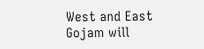West and East Gojam will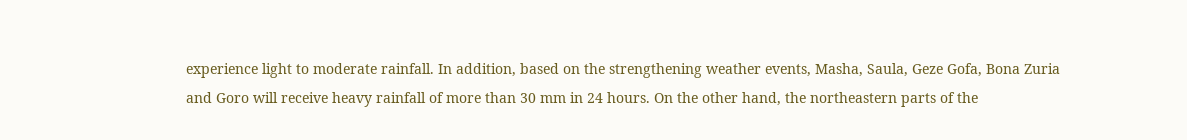experience light to moderate rainfall. In addition, based on the strengthening weather events, Masha, Saula, Geze Gofa, Bona Zuria and Goro will receive heavy rainfall of more than 30 mm in 24 hours. On the other hand, the northeastern parts of the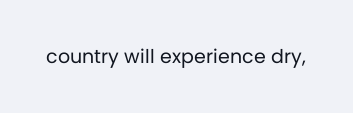country will experience dry,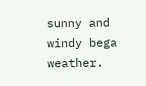sunny and windy bega weather.